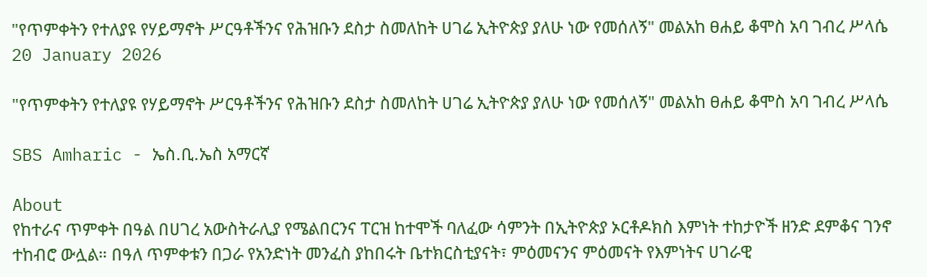"የጥምቀትን የተለያዩ የሃይማኖት ሥርዓቶችንና የሕዝቡን ደስታ ስመለከት ሀገሬ ኢትዮጵያ ያለሁ ነው የመሰለኝ" መልአከ ፀሐይ ቆሞስ አባ ገብረ ሥላሴ
20 January 2026

"የጥምቀትን የተለያዩ የሃይማኖት ሥርዓቶችንና የሕዝቡን ደስታ ስመለከት ሀገሬ ኢትዮጵያ ያለሁ ነው የመሰለኝ" መልአከ ፀሐይ ቆሞስ አባ ገብረ ሥላሴ

SBS Amharic - ኤስ.ቢ.ኤስ አማርኛ

About
የከተራና ጥምቀት በዓል በሀገረ አውስትራሊያ የሜልበርንና ፐርዝ ከተሞች ባለፈው ሳምንት በኢትዮጵያ ኦርቶዶክስ እምነት ተከታዮች ዘንድ ደምቆና ገንኖ ተከብሮ ውሏል። በዓለ ጥምቀቱን በጋራ የአንድነት መንፈስ ያከበሩት ቤተክርስቲያናት፣ ምዕመናንና ምዕመናት የእምነትና ሀገራዊ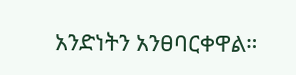አንድነትን አንፀባርቀዋል።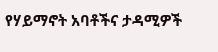የሃይማኖት አባቶችና ታዳሚዎች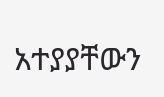አተያያቸውን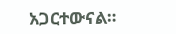አጋርተውናል።